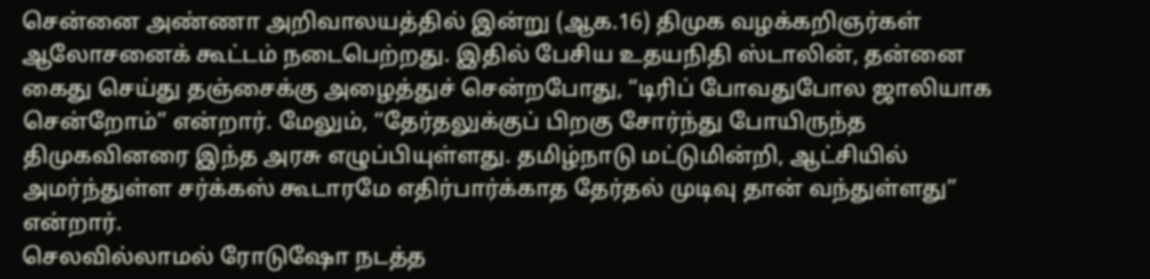சென்னை அண்ணா அறிவாலயத்தில் இன்று (ஆக.16) திமுக வழக்கறிஞர்கள் ஆலோசனைக் கூட்டம் நடைபெற்றது. இதில் பேசிய உதயநிதி ஸ்டாலின், தன்னை கைது செய்து தஞ்சைக்கு அழைத்துச் சென்றபோது, “டிரிப் போவதுபோல ஜாலியாக சென்றோம்” என்றார். மேலும், “தேர்தலுக்குப் பிறகு சோர்ந்து போயிருந்த திமுகவினரை இந்த அரசு எழுப்பியுள்ளது. தமிழ்நாடு மட்டுமின்றி, ஆட்சியில் அமர்ந்துள்ள சர்க்கஸ் கூடாரமே எதிர்பார்க்காத தேர்தல் முடிவு தான் வந்துள்ளது” என்றார்.
செலவில்லாமல் ரோடுஷோ நடத்த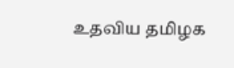உதவிய தமிழக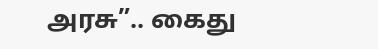அரசு”.. கைது